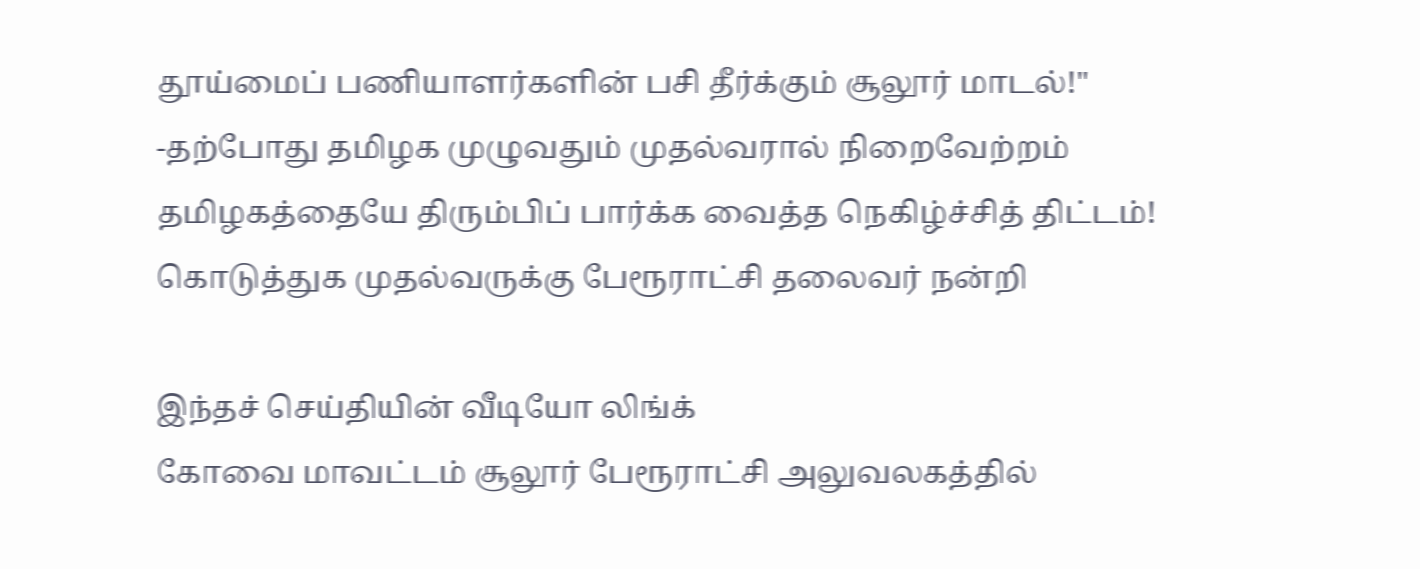தூய்மைப் பணியாளர்களின் பசி தீர்க்கும் சூலூர் மாடல்!" -தற்போது தமிழக முழுவதும் முதல்வரால் நிறைவேற்றம் தமிழகத்தையே திரும்பிப் பார்க்க வைத்த நெகிழ்ச்சித் திட்டம்! கொடுத்துக முதல்வருக்கு பேரூராட்சி தலைவர் நன்றி

இந்தச் செய்தியின் வீடியோ லிங்க்
கோவை மாவட்டம் சூலூர் பேரூராட்சி அலுவலகத்தில்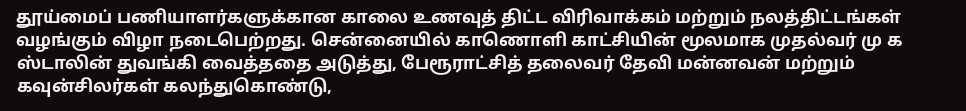தூய்மைப் பணியாளர்களுக்கான காலை உணவுத் திட்ட விரிவாக்கம் மற்றும் நலத்திட்டங்கள் வழங்கும் விழா நடைபெற்றது. சென்னையில் காணொளி காட்சியின் மூலமாக முதல்வர் மு க ஸ்டாலின் துவங்கி வைத்ததை அடுத்து, பேரூராட்சித் தலைவர் தேவி மன்னவன் மற்றும் கவுன்சிலர்கள் கலந்துகொண்டு,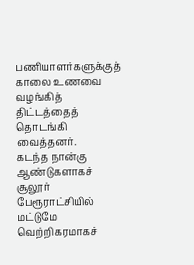பணியாளர்களுக்குத் காலை உணவை வழங்கித் திட்டத்தைத் தொடங்கி வைத்தனர்.
கடந்த நான்கு ஆண்டுகளாகச் சூலூர் பேரூராட்சியில் மட்டுமே வெற்றிகரமாகச்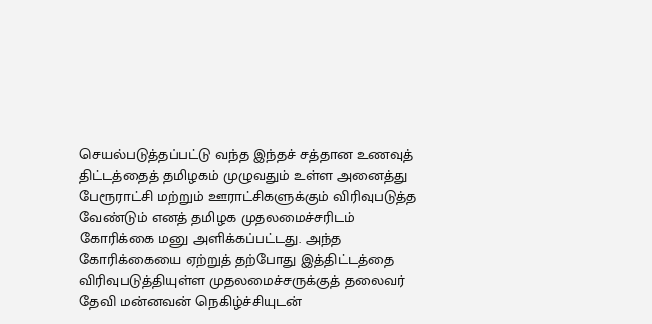செயல்படுத்தப்பட்டு வந்த இந்தச் சத்தான உணவுத் திட்டத்தைத் தமிழகம் முழுவதும் உள்ள அனைத்து பேரூராட்சி மற்றும் ஊராட்சிகளுக்கும் விரிவுபடுத்த வேண்டும் எனத் தமிழக முதலமைச்சரிடம் கோரிக்கை மனு அளிக்கப்பட்டது. அந்த கோரிக்கையை ஏற்றுத் தற்போது இத்திட்டத்தை விரிவுபடுத்தியுள்ள முதலமைச்சருக்குத் தலைவர் தேவி மன்னவன் நெகிழ்ச்சியுடன்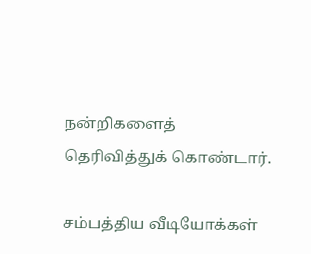நன்றிகளைத் தெரிவித்துக் கொண்டார்.

சம்பத்திய வீடியோக்கள்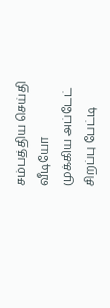சம்பத்திய செய்தி வீடியோ
முக்கிய அப்டேட்
சிறப்பு பேட்டி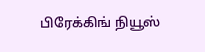பிரேக்கிங் நியூஸ்